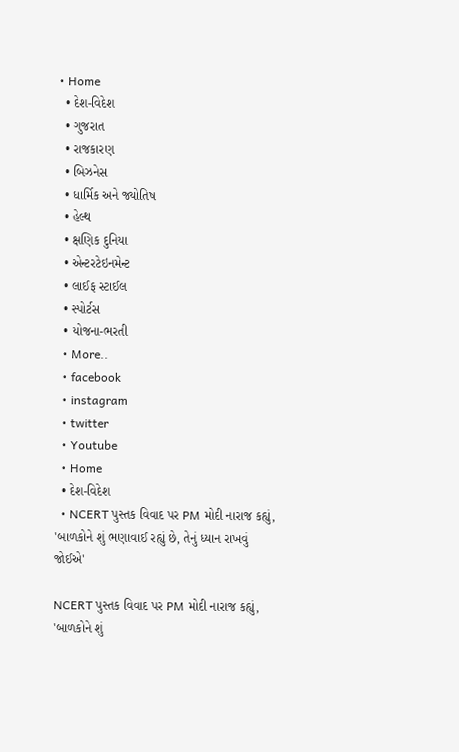• Home
  • દેશ-વિદેશ
  • ગુજરાત
  • રાજકારણ
  • બિઝનેસ
  • ધાર્મિક અને જ્યોતિષ
  • હેલ્થ
  • ક્ષણિક દુનિયા
  • એન્ટરટેઇનમેન્ટ
  • લાઈફ સ્ટાઈલ
  • સ્પોર્ટસ
  • યોજના-ભરતી
  • More..
  • facebook
  • instagram
  • twitter
  • Youtube
  • Home
  • દેશ-વિદેશ
  • NCERT પુસ્તક વિવાદ પર PM મોદી નારાજ કહ્યું, 'બાળકોને શું ભણાવાઈ રહ્યું છે, તેનું ધ્યાન રાખવું જોઈએ'

NCERT પુસ્તક વિવાદ પર PM મોદી નારાજ કહ્યું, 'બાળકોને શું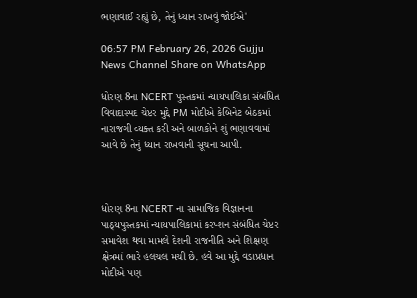ભણાવાઈ રહ્યું છે, તેનું ધ્યાન રાખવું જોઈએ'

06:57 PM February 26, 2026 Gujju News Channel Share on WhatsApp

ધોરણ 8ના NCERT પુસ્તકમાં ન્યાયપાલિકા સંબંધિત વિવાદાસ્પદ ચેપ્ટર મુદ્દે PM મોદીએ કેબિનેટ બેઠકમાં નારાજગી વ્યક્ત કરી અને બાળકોને શું ભણાવવામાં આવે છે તેનું ધ્યાન રાખવાની સૂચના આપી.



ધોરણ 8ના NCERT ના સામાજિક વિજ્ઞાનના પાઠ્યપુસ્તકમાં ન્યાયપાલિકામાં કરપ્શન સંબંધિત ચેપ્ટર સમાવેશ થવા મામલે દેશની રાજનીતિ અને શિક્ષણ ક્ષેત્રમાં ભારે હલચલ મચી છે. હવે આ મુદ્દે વડાપ્રધાન મોદીએ પણ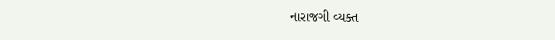નારાજગી વ્યક્ત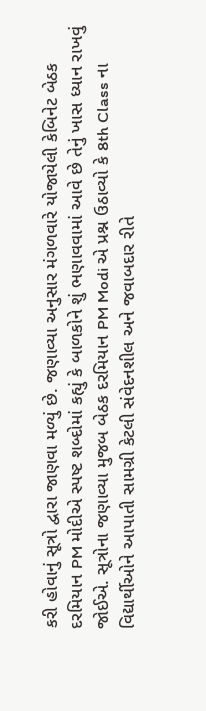કરી હોવાનું સૂત્રો દ્વારા જાણવા મળ્યું છે. જણાવ્યા અનુસાર મંગળવારે યોજાયેલી કેબિનેટ બેઠક દરમિયાન PM મોદીએ સ્પષ્ટ શબ્દોમાં કહ્યું કે બાળકોને શું ભણાવવામાં આવે છે તેનું ખાસ ધ્યાન રાખવું જોઈએ. સૂત્રોના જણાવ્યા મુજબ બેઠક દરમિયાન PM Modi એ પ્રશ્ન ઉઠાવ્યો કે 8th Class ના વિદ્યાર્થીઓને આપાતી સામગ્રી કેટલી સંવેદનશીલ અને જવાબદાર રીતે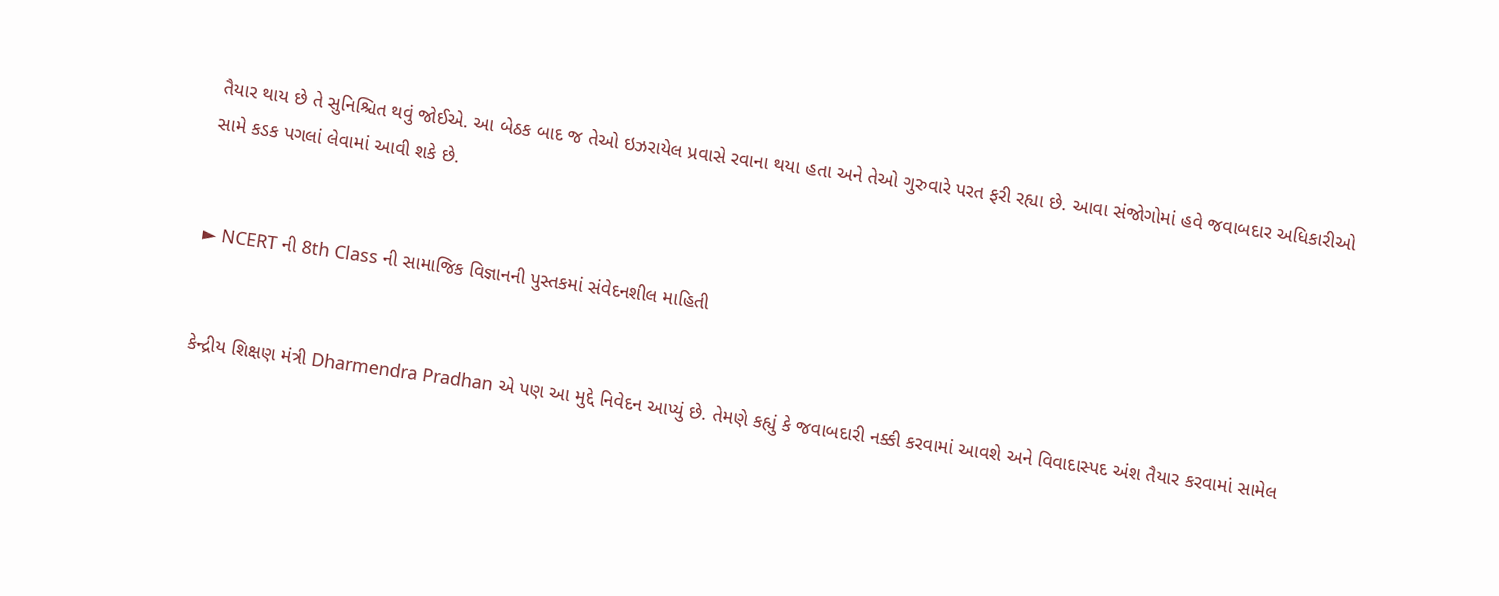તૈયાર થાય છે તે સુનિશ્ચિત થવું જોઈએ. આ બેઠક બાદ જ તેઓ ઇઝરાયેલ પ્રવાસે રવાના થયા હતા અને તેઓ ગુરુવારે પરત ફરી રહ્યા છે. આવા સંજોગોમાં હવે જવાબદાર અધિકારીઓ સામે કડક પગલાં લેવામાં આવી શકે છે.


► NCERT ની 8th Class ની સામાજિક વિજ્ઞાનની પુસ્તકમાં સંવેદનશીલ માહિતી


કેન્દ્રીય શિક્ષણ મંત્રી Dharmendra Pradhan એ પણ આ મુદ્દે નિવેદન આપ્યું છે. તેમણે કહ્યું કે જવાબદારી નક્કી કરવામાં આવશે અને વિવાદાસ્પદ અંશ તૈયાર કરવામાં સામેલ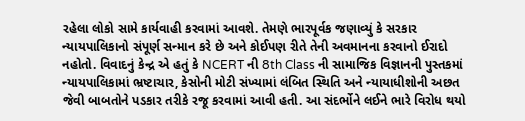રહેલા લોકો સામે કાર્યવાહી કરવામાં આવશે. તેમણે ભારપૂર્વક જણાવ્યું કે સરકાર ન્યાયપાલિકાનો સંપૂર્ણ સન્માન કરે છે અને કોઈપણ રીતે તેની અવમાનના કરવાનો ઈરાદો નહોતો. વિવાદનું કેન્દ્ર એ હતું કે NCERT ની 8th Class ની સામાજિક વિજ્ઞાનની પુસ્તકમાં ન્યાયપાલિકામાં ભ્રષ્ટાચાર, કેસોની મોટી સંખ્યામાં લંબિત સ્થિતિ અને ન્યાયાધીશોની અછત જેવી બાબતોને પડકાર તરીકે રજૂ કરવામાં આવી હતી. આ સંદર્ભોને લઈને ભારે વિરોધ થયો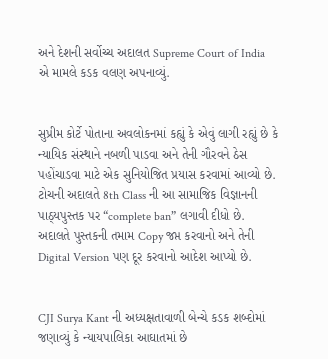અને દેશની સર્વોચ્ચ અદાલત Supreme Court of India એ મામલે કડક વલણ અપનાવ્યું.


સુપ્રીમ કોર્ટે પોતાના અવલોકનમાં કહ્યું કે એવું લાગી રહ્યું છે કે ન્યાયિક સંસ્થાને નબળી પાડવા અને તેની ગૌરવને ઠેસ પહોંચાડવા માટે એક સુનિયોજિત પ્રયાસ કરવામાં આવ્યો છે. ટોચની અદાલતે 8th Class ની આ સામાજિક વિજ્ઞાનની પાઠ્યપુસ્તક પર “complete ban” લગાવી દીધો છે. અદાલતે પુસ્તકની તમામ Copy જપ્ત કરવાનો અને તેની Digital Version પણ દૂર કરવાનો આદેશ આપ્યો છે.


CJI Surya Kant ની અધ્યક્ષતાવાળી બેન્ચે કડક શબ્દોમાં જણાવ્યું કે ન્યાયપાલિકા આઘાતમાં છે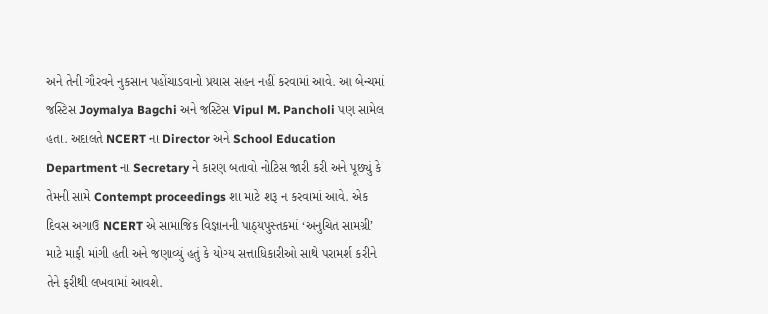અને તેની ગૌરવને નુકસાન પહોંચાડવાનો પ્રયાસ સહન નહીં કરવામાં આવે. આ બેન્ચમાં જસ્ટિસ Joymalya Bagchi અને જસ્ટિસ Vipul M. Pancholi પણ સામેલ હતા. અદાલતે NCERT ના Director અને School Education Department ના Secretary ને કારણ બતાવો નોટિસ જારી કરી અને પૂછ્યું કે તેમની સામે Contempt proceedings શા માટે શરૂ ન કરવામાં આવે. એક દિવસ અગાઉ NCERT એ સામાજિક વિજ્ઞાનની પાઠ્યપુસ્તકમાં ‘અનુચિત સામગ્રી’ માટે માફી માંગી હતી અને જણાવ્યું હતું કે યોગ્ય સત્તાધિકારીઓ સાથે પરામર્શ કરીને તેને ફરીથી લખવામાં આવશે.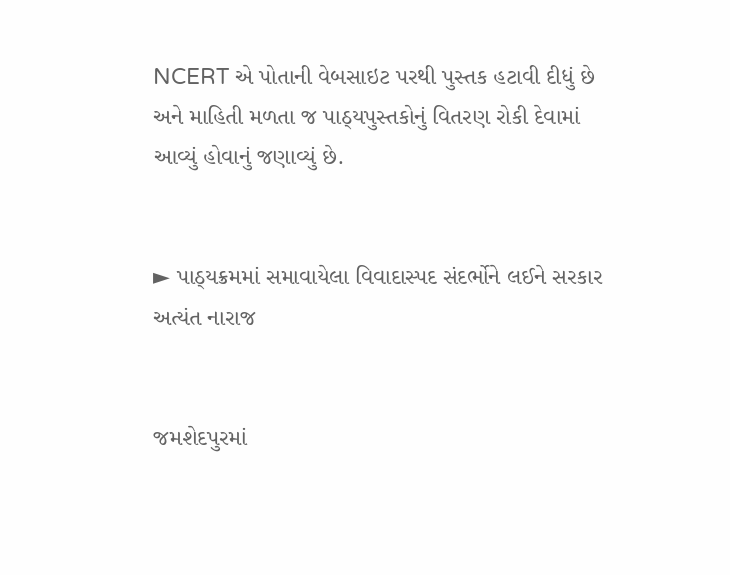NCERT એ પોતાની વેબસાઇટ પરથી પુસ્તક હટાવી દીધું છે અને માહિતી મળતા જ પાઠ્યપુસ્તકોનું વિતરણ રોકી દેવામાં આવ્યું હોવાનું જણાવ્યું છે.


► પાઠ્યક્રમમાં સમાવાયેલા વિવાદાસ્પદ સંદર્ભોને લઈને સરકાર અત્યંત નારાજ


જમશેદપુરમાં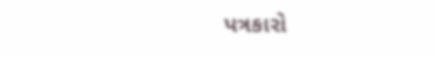પત્રકારો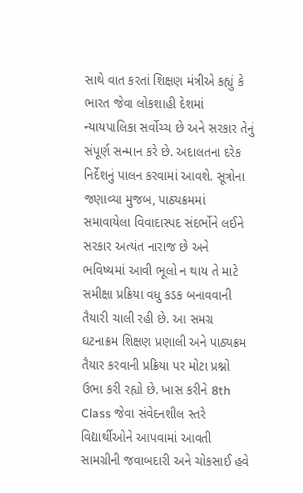સાથે વાત કરતાં શિક્ષણ મંત્રીએ કહ્યું કે ભારત જેવા લોકશાહી દેશમાં ન્યાયપાલિકા સર્વોચ્ચ છે અને સરકાર તેનું સંપૂર્ણ સન્માન કરે છે. અદાલતના દરેક નિર્દેશનું પાલન કરવામાં આવશે. સૂત્રોના જણાવ્યા મુજબ, પાઠ્યક્રમમાં સમાવાયેલા વિવાદાસ્પદ સંદર્ભોને લઈને સરકાર અત્યંત નારાજ છે અને ભવિષ્યમાં આવી ભૂલો ન થાય તે માટે સમીક્ષા પ્રક્રિયા વધુ કડક બનાવવાની તૈયારી ચાલી રહી છે. આ સમગ્ર ઘટનાક્રમ શિક્ષણ પ્રણાલી અને પાઠ્યક્રમ તૈયાર કરવાની પ્રક્રિયા પર મોટા પ્રશ્નો ઉભા કરી રહ્યો છે. ખાસ કરીને 8th Class જેવા સંવેદનશીલ સ્તરે વિદ્યાર્થીઓને આપવામાં આવતી સામગ્રીની જવાબદારી અને ચોકસાઈ હવે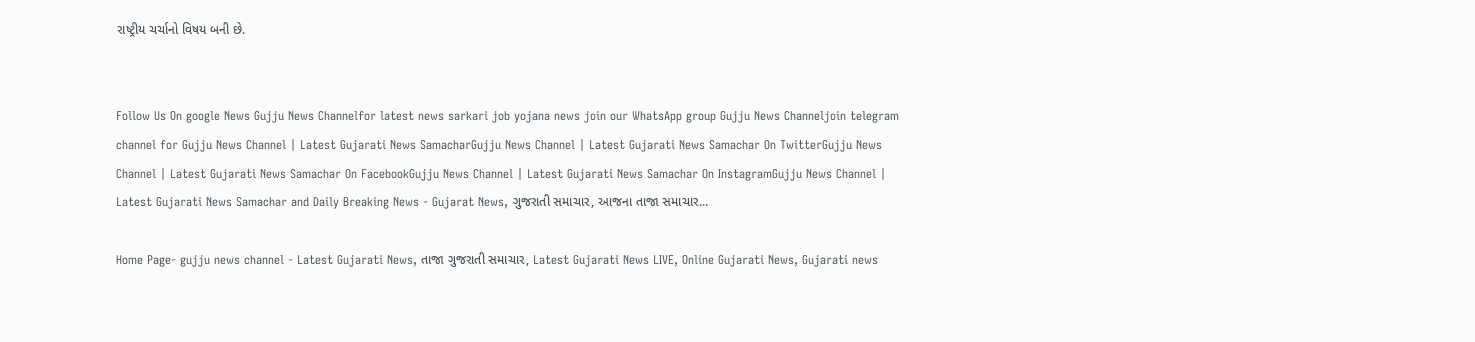રાષ્ટ્રીય ચર્ચાનો વિષય બની છે.


Follow Us On google News Gujju News Channelfor latest news sarkari job yojana news join our WhatsApp group Gujju News Channeljoin telegram channel for Gujju News Channel | Latest Gujarati News SamacharGujju News Channel | Latest Gujarati News Samachar On TwitterGujju News Channel | Latest Gujarati News Samachar On FacebookGujju News Channel | Latest Gujarati News Samachar On InstagramGujju News Channel | Latest Gujarati News Samachar and Daily Breaking News - Gujarat News, ગુજરાતી સમાચાર, આજના તાજા સમાચાર...

Home Page- gujju news channel - Latest Gujarati News, તાજા ગુજરાતી સમાચાર, Latest Gujarati News LIVE, Online Gujarati News, Gujarati news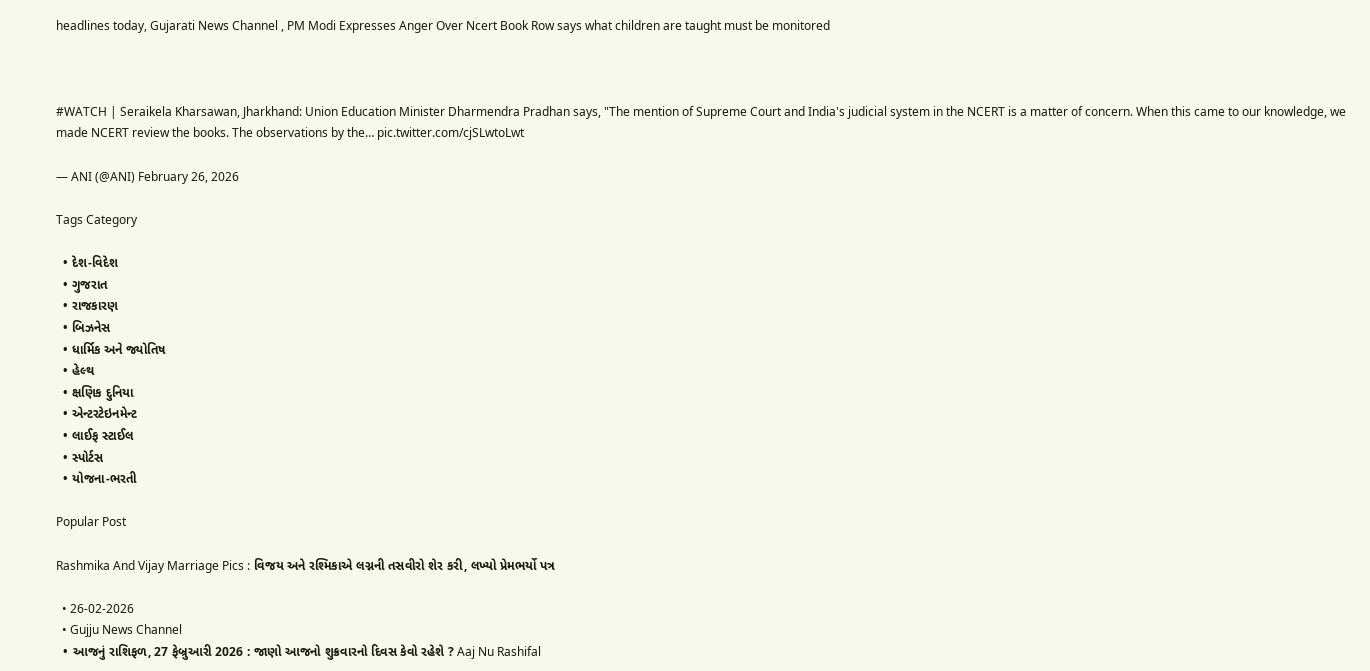headlines today, Gujarati News Channel , PM Modi Expresses Anger Over Ncert Book Row says what children are taught must be monitored



#WATCH | Seraikela Kharsawan, Jharkhand: Union Education Minister Dharmendra Pradhan says, "The mention of Supreme Court and India's judicial system in the NCERT is a matter of concern. When this came to our knowledge, we made NCERT review the books. The observations by the… pic.twitter.com/cjSLwtoLwt

— ANI (@ANI) February 26, 2026

Tags Category

  • દેશ-વિદેશ
  • ગુજરાત
  • રાજકારણ
  • બિઝનેસ
  • ધાર્મિક અને જ્યોતિષ
  • હેલ્થ
  • ક્ષણિક દુનિયા
  • એન્ટરટેઇનમેન્ટ
  • લાઈફ સ્ટાઈલ
  • સ્પોર્ટસ
  • યોજના-ભરતી

Popular Post

Rashmika And Vijay Marriage Pics : વિજય અને રશ્મિકાએ લગ્નની તસવીરો શેર કરી, લખ્યો પ્રેમભર્યો પત્ર

  • 26-02-2026
  • Gujju News Channel
  • આજનું રાશિફળ, 27 ફેબ્રુઆરી 2026 : જાણો આજનો શુક્રવારનો દિવસ કેવો રહેશે ? Aaj Nu Rashifal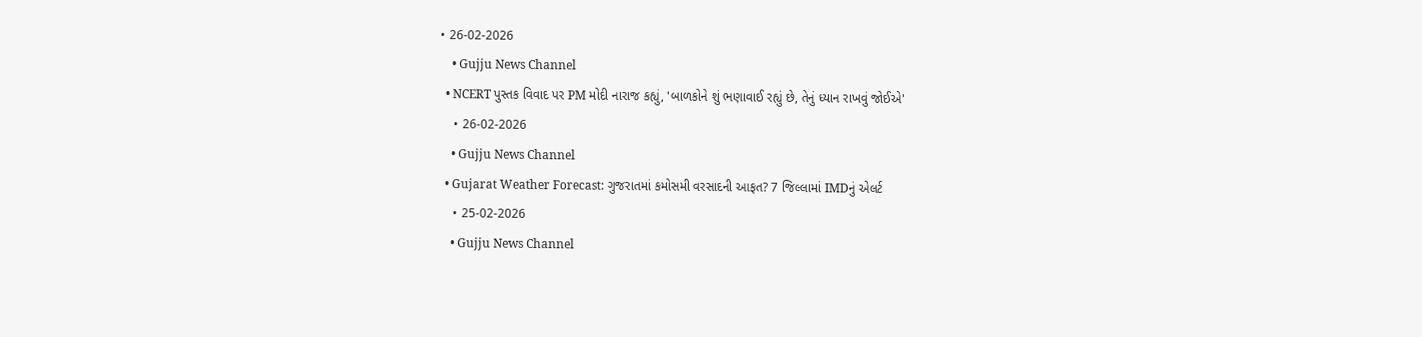• 26-02-2026
    • Gujju News Channel
  • NCERT પુસ્તક વિવાદ પર PM મોદી નારાજ કહ્યું, 'બાળકોને શું ભણાવાઈ રહ્યું છે, તેનું ધ્યાન રાખવું જોઈએ'
    • 26-02-2026
    • Gujju News Channel
  • Gujarat Weather Forecast: ગુજરાતમાં કમોસમી વરસાદની આફત? 7 જિલ્લામાં IMDનું એલર્ટ
    • 25-02-2026
    • Gujju News Channel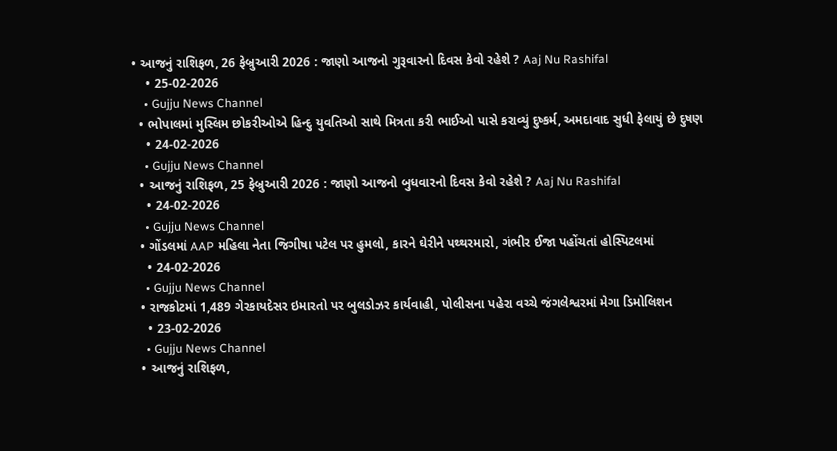• આજનું રાશિફળ, 26 ફેબ્રુઆરી 2026 : જાણો આજનો ગુરૂવારનો દિવસ કેવો રહેશે ? Aaj Nu Rashifal
    • 25-02-2026
    • Gujju News Channel
  • ભોપાલમાં મુસ્લિમ છોકરીઓએ હિન્દુ યુવતિઓ સાથે મિત્રતા કરી ભાઈઓ પાસે કરાવ્યું દુષ્કર્મ, અમદાવાદ સુધી ફેલાયું છે દુષણ
    • 24-02-2026
    • Gujju News Channel
  • આજનું રાશિફળ, 25 ફેબ્રુઆરી 2026 : જાણો આજનો બુધવારનો દિવસ કેવો રહેશે ? Aaj Nu Rashifal
    • 24-02-2026
    • Gujju News Channel
  • ગોંડલમાં AAP મહિલા નેતા જિગીષા પટેલ પર હુમલો, કારને ઘેરીને પથ્થરમારો, ગંભીર ઈજા પહોંચતાં હોસ્પિટલમાં
    • 24-02-2026
    • Gujju News Channel
  • રાજકોટમાં 1,489 ગેરકાયદેસર ઇમારતો પર બુલડોઝર કાર્યવાહી, પોલીસના પહેરા વચ્ચે જંગલેશ્વરમાં મેગા ડિમોલિશન
    • 23-02-2026
    • Gujju News Channel
  • આજનું રાશિફળ,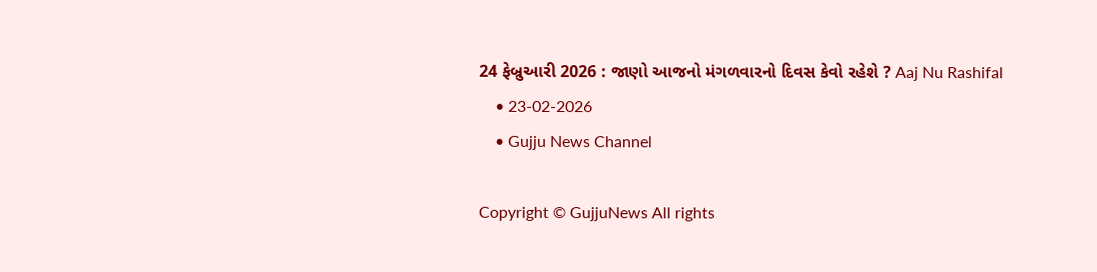24 ફેબ્રુઆરી 2026 : જાણો આજનો મંગળવારનો દિવસ કેવો રહેશે ? Aaj Nu Rashifal
    • 23-02-2026
    • Gujju News Channel

Copyright © GujjuNews All rights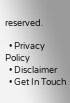reserved.

  • Privacy Policy
  • Disclaimer
  • Get In Touch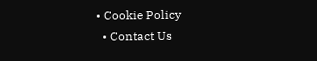• Cookie Policy
  • Contact Us